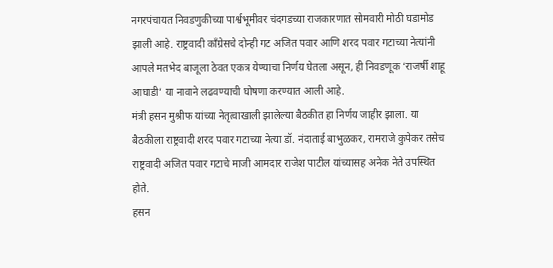नगरपंचायत निवडणुकीच्या पार्श्वभूमीवर चंदगडच्या राजकारणात सोमवारी मोठी घडामोड झाली आहे. राष्ट्रवादी काँग्रेसचे दोन्ही गट अजित पवार आणि शरद पवार गटाच्या नेत्यांनी आपले मतभेद बाजूला ठेवत एकत्र येण्याचा निर्णय घेतला असून, ही निवडणूक ‘राजर्षी शाहू आघाडी’ या नावाने लढवण्याची घोषणा करण्यात आली आहे.
मंत्री हसन मुश्रीफ यांच्या नेतृत्वाखाली झालेल्या बैठकीत हा निर्णय जाहीर झाला. या बैठकीला राष्ट्रवादी शरद पवार गटाच्या नेत्या डॉ. नंदाताई बाभुळकर, रामराजे कुपेकर तसेच राष्ट्रवादी अजित पवार गटाचे माजी आमदार राजेश पाटील यांच्यासह अनेक नेते उपस्थित होते.
हसन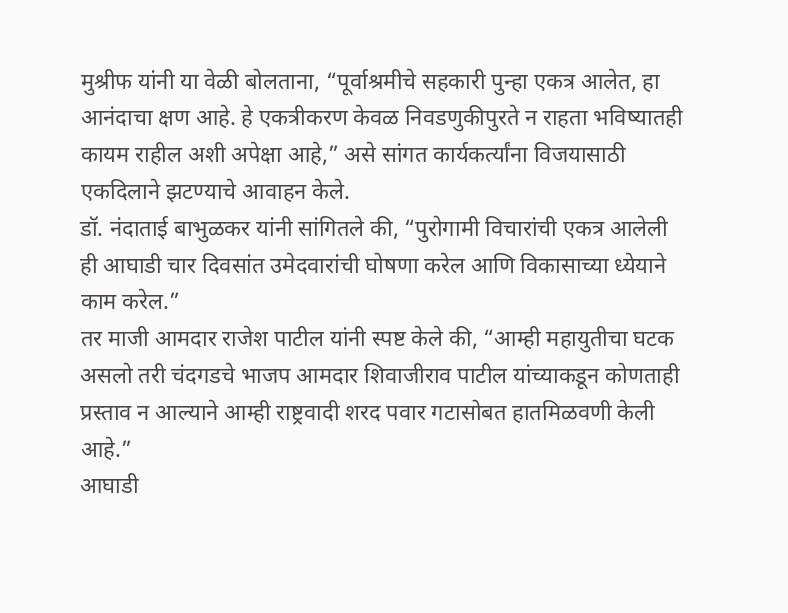मुश्रीफ यांनी या वेळी बोलताना, “पूर्वाश्रमीचे सहकारी पुन्हा एकत्र आलेत, हा आनंदाचा क्षण आहे. हे एकत्रीकरण केवळ निवडणुकीपुरते न राहता भविष्यातही कायम राहील अशी अपेक्षा आहे,” असे सांगत कार्यकर्त्यांना विजयासाठी एकदिलाने झटण्याचे आवाहन केले.
डॉ. नंदाताई बाभुळकर यांनी सांगितले की, “पुरोगामी विचारांची एकत्र आलेली ही आघाडी चार दिवसांत उमेदवारांची घोषणा करेल आणि विकासाच्या ध्येयाने काम करेल.”
तर माजी आमदार राजेश पाटील यांनी स्पष्ट केले की, “आम्ही महायुतीचा घटक असलो तरी चंदगडचे भाजप आमदार शिवाजीराव पाटील यांच्याकडून कोणताही प्रस्ताव न आल्याने आम्ही राष्ट्रवादी शरद पवार गटासोबत हातमिळवणी केली आहे.”
आघाडी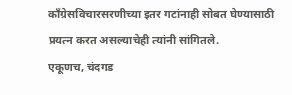काँग्रेसविचारसरणीच्या इतर गटांनाही सोबत घेण्यासाठी प्रयत्न करत असल्याचेही त्यांनी सांगितले.
एकूणच, चंदगड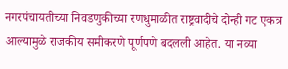नगरपंचायतीच्या निवडणुकीच्या रणधुमाळीत राष्ट्रवादीचे दोन्ही गट एकत्र आल्यामुळे राजकीय समीकरणे पूर्णपणे बदलली आहेत. या नव्या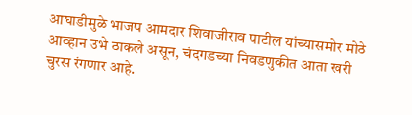आघाडीमुळे भाजप आमदार शिवाजीराव पाटील यांच्यासमोर मोठे आव्हान उभे ठाकले असून, चंदगडच्या निवडणुकीत आता खरी चुरस रंगणार आहे.